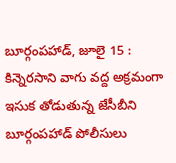బూర్గంపహాడ్, జూలై 15 : కిన్నెరసాని వాగు వద్ద అక్రమంగా ఇసుక తోడుతున్న జేసీబీని బూర్గంపహాడ్ పోలీసులు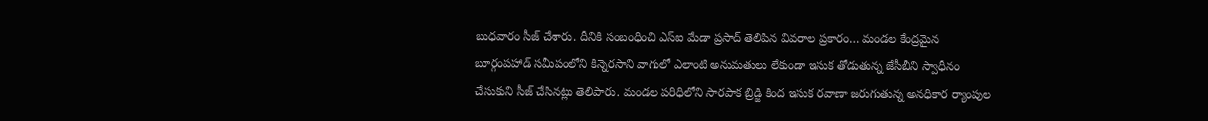బుధవారం సీజ్ చేశారు. దీనికి సంబంధించి ఎస్ఐ మేడా ప్రసాద్ తెలిపిన వివరాల ప్రకారం… మండల కేంద్రమైన బూర్గంపహాడ్ సమీపంలోని కిన్నెరసాని వాగులో ఎలాంటి అనుమతులు లేకుండా ఇసుక తోడుతున్న జేసీబీని స్వాధీనం చేసుకుని సీజ్ చేసినట్లు తెలిపారు. మండల పరిధిలోని సారపాక బ్రిడ్జి కింద ఇసుక రవాణా జరుగుతున్న అనధికార ర్యాంపుల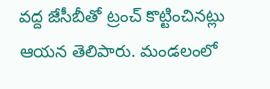వద్ద జేసీబీతో ట్రంచ్ కొట్టించినట్లు ఆయన తెలిపారు. మండలంలో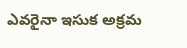ఎవరైనా ఇసుక అక్రమ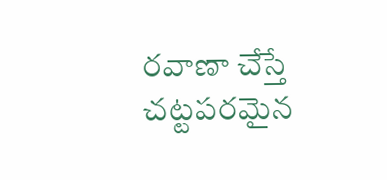రవాణా చేస్తే చట్టపరమైన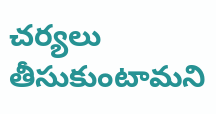చర్యలు తీసుకుంటామని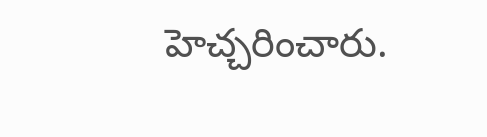హెచ్చరించారు.